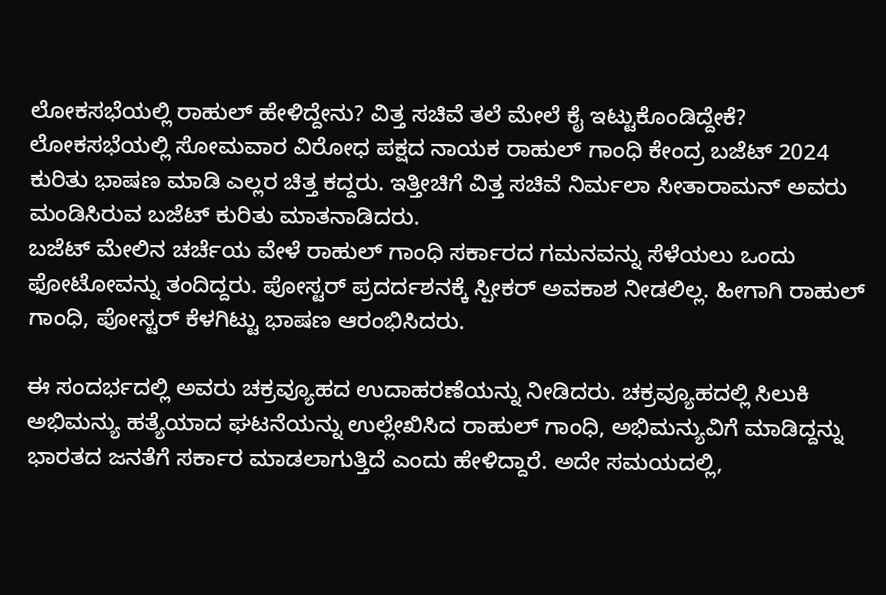ಲೋಕಸಭೆಯಲ್ಲಿ ರಾಹುಲ್ ಹೇಳಿದ್ದೇನು? ವಿತ್ತ ಸಚಿವೆ ತಲೆ ಮೇಲೆ ಕೈ ಇಟ್ಟುಕೊಂಡಿದ್ದೇಕೆ?
ಲೋಕಸಭೆಯಲ್ಲಿ ಸೋಮವಾರ ವಿರೋಧ ಪಕ್ಷದ ನಾಯಕ ರಾಹುಲ್ ಗಾಂಧಿ ಕೇಂದ್ರ ಬಜೆಟ್ 2024 ಕುರಿತು ಭಾಷಣ ಮಾಡಿ ಎಲ್ಲರ ಚಿತ್ತ ಕದ್ದರು. ಇತ್ತೀಚಿಗೆ ವಿತ್ತ ಸಚಿವೆ ನಿರ್ಮಲಾ ಸೀತಾರಾಮನ್ ಅವರು ಮಂಡಿಸಿರುವ ಬಜೆಟ್ ಕುರಿತು ಮಾತನಾಡಿದರು.
ಬಜೆಟ್ ಮೇಲಿನ ಚರ್ಚೆಯ ವೇಳೆ ರಾಹುಲ್ ಗಾಂಧಿ ಸರ್ಕಾರದ ಗಮನವನ್ನು ಸೆಳೆಯಲು ಒಂದು ಫೋಟೋವನ್ನು ತಂದಿದ್ದರು. ಪೋಸ್ಟರ್ ಪ್ರದರ್ದಶನಕ್ಕೆ ಸ್ಪೀಕರ್ ಅವಕಾಶ ನೀಡಲಿಲ್ಲ. ಹೀಗಾಗಿ ರಾಹುಲ್ ಗಾಂಧಿ, ಪೋಸ್ಟರ್ ಕೆಳಗಿಟ್ಟು ಭಾಷಣ ಆರಂಭಿಸಿದರು.

ಈ ಸಂದರ್ಭದಲ್ಲಿ ಅವರು ಚಕ್ರವ್ಯೂಹದ ಉದಾಹರಣೆಯನ್ನು ನೀಡಿದರು. ಚಕ್ರವ್ಯೂಹದಲ್ಲಿ ಸಿಲುಕಿ ಅಭಿಮನ್ಯು ಹತ್ಯೆಯಾದ ಘಟನೆಯನ್ನು ಉಲ್ಲೇಖಿಸಿದ ರಾಹುಲ್ ಗಾಂಧಿ, ಅಭಿಮನ್ಯುವಿಗೆ ಮಾಡಿದ್ದನ್ನು ಭಾರತದ ಜನತೆಗೆ ಸರ್ಕಾರ ಮಾಡಲಾಗುತ್ತಿದೆ ಎಂದು ಹೇಳಿದ್ದಾರೆ. ಅದೇ ಸಮಯದಲ್ಲಿ,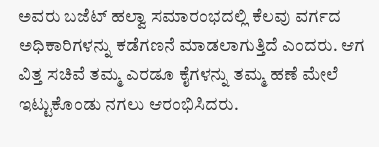ಅವರು ಬಜೆಟ್ ಹಲ್ವಾ ಸಮಾರಂಭದಲ್ಲಿ ಕೆಲವು ವರ್ಗದ ಅಧಿಕಾರಿಗಳನ್ನು ಕಡೆಗಣನೆ ಮಾಡಲಾಗುತ್ತಿದೆ ಎಂದರು. ಆಗ ವಿತ್ತ ಸಚಿವೆ ತಮ್ಮ ಎರಡೂ ಕೈಗಳನ್ನು ತಮ್ಮ ಹಣೆ ಮೇಲೆ ಇಟ್ಟುಕೊಂಡು ನಗಲು ಆರಂಭಿಸಿದರು.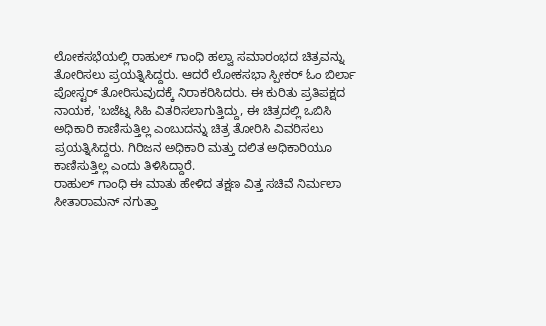ಲೋಕಸಭೆಯಲ್ಲಿ ರಾಹುಲ್ ಗಾಂಧಿ ಹಲ್ವಾ ಸಮಾರಂಭದ ಚಿತ್ರವನ್ನು ತೋರಿಸಲು ಪ್ರಯತ್ನಿಸಿದ್ದರು. ಆದರೆ ಲೋಕಸಭಾ ಸ್ಪೀಕರ್ ಓಂ ಬಿರ್ಲಾ ಪೋಸ್ಟರ್ ತೋರಿಸುವುದಕ್ಕೆ ನಿರಾಕರಿಸಿದರು. ಈ ಕುರಿತು ಪ್ರತಿಪಕ್ಷದ ನಾಯಕ, 'ಬಜೆಟ್ನ ಸಿಹಿ ವಿತರಿಸಲಾಗುತ್ತಿದ್ದು, ಈ ಚಿತ್ರದಲ್ಲಿ ಒಬಿಸಿ ಅಧಿಕಾರಿ ಕಾಣಿಸುತ್ತಿಲ್ಲ ಎಂಬುದನ್ನು ಚಿತ್ರ ತೋರಿಸಿ ವಿವರಿಸಲು ಪ್ರಯತ್ನಿಸಿದ್ದರು. ಗಿರಿಜನ ಅಧಿಕಾರಿ ಮತ್ತು ದಲಿತ ಅಧಿಕಾರಿಯೂ ಕಾಣಿಸುತ್ತಿಲ್ಲ ಎಂದು ತಿಳಿಸಿದ್ದಾರೆ.
ರಾಹುಲ್ ಗಾಂಧಿ ಈ ಮಾತು ಹೇಳಿದ ತಕ್ಷಣ ವಿತ್ತ ಸಚಿವೆ ನಿರ್ಮಲಾ ಸೀತಾರಾಮನ್ ನಗುತ್ತಾ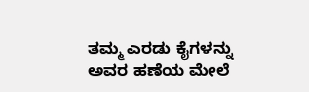ತಮ್ಮ ಎರಡು ಕೈಗಳನ್ನು ಅವರ ಹಣೆಯ ಮೇಲೆ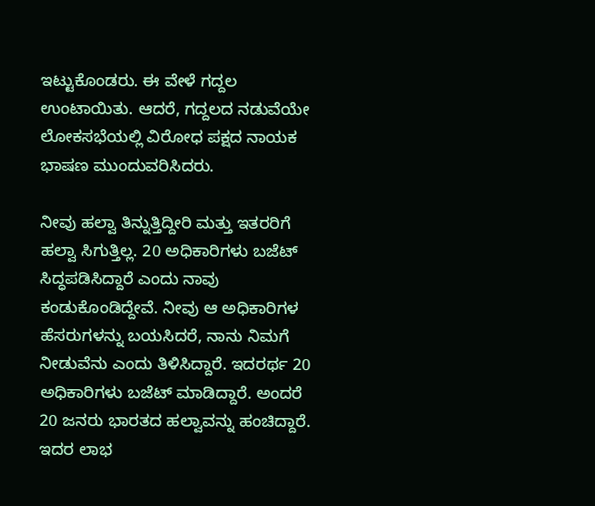ಇಟ್ಟುಕೊಂಡರು. ಈ ವೇಳೆ ಗದ್ದಲ ಉಂಟಾಯಿತು. ಆದರೆ, ಗದ್ದಲದ ನಡುವೆಯೇ ಲೋಕಸಭೆಯಲ್ಲಿ ವಿರೋಧ ಪಕ್ಷದ ನಾಯಕ ಭಾಷಣ ಮುಂದುವರಿಸಿದರು.

ನೀವು ಹಲ್ವಾ ತಿನ್ನುತ್ತಿದ್ದೀರಿ ಮತ್ತು ಇತರರಿಗೆ ಹಲ್ವಾ ಸಿಗುತ್ತಿಲ್ಲ. 20 ಅಧಿಕಾರಿಗಳು ಬಜೆಟ್ ಸಿದ್ಧಪಡಿಸಿದ್ದಾರೆ ಎಂದು ನಾವು ಕಂಡುಕೊಂಡಿದ್ದೇವೆ. ನೀವು ಆ ಅಧಿಕಾರಿಗಳ ಹೆಸರುಗಳನ್ನು ಬಯಸಿದರೆ, ನಾನು ನಿಮಗೆ ನೀಡುವೆನು ಎಂದು ತಿಳಿಸಿದ್ದಾರೆ. ಇದರರ್ಥ 20 ಅಧಿಕಾರಿಗಳು ಬಜೆಟ್ ಮಾಡಿದ್ದಾರೆ. ಅಂದರೆ 20 ಜನರು ಭಾರತದ ಹಲ್ವಾವನ್ನು ಹಂಚಿದ್ದಾರೆ. ಇದರ ಲಾಭ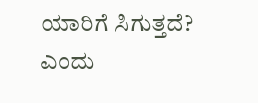ಯಾರಿಗೆ ಸಿಗುತ್ತದೆ? ಎಂದು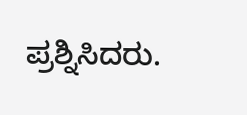ಪ್ರಶ್ನಿಸಿದರು.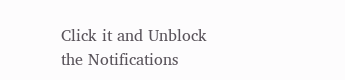Click it and Unblock the Notifications